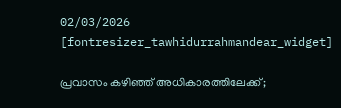02/03/2026
[fontresizer_tawhidurrahmandear_widget]

പ്രവാസം കഴിഞ്ഞ് അധികാരത്തിലേക്ക്;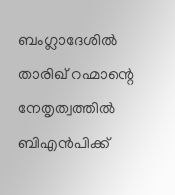ബംഗ്ലാദേശിൽ താരിഖ് റഹ്മാന്റെ നേതൃത്വത്തിൽ ബിഎൻപിക്ക്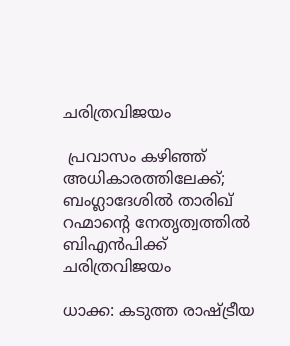ചരിത്രവിജയം

 പ്രവാസം കഴിഞ്ഞ് അധികാരത്തിലേക്ക്; ബംഗ്ലാദേശിൽ താരിഖ് റഹ്മാന്റെ നേതൃത്വത്തിൽ ബിഎൻപിക്ക് ചരിത്രവിജയം

ധാക്ക: കടുത്ത രാഷ്ട്രീയ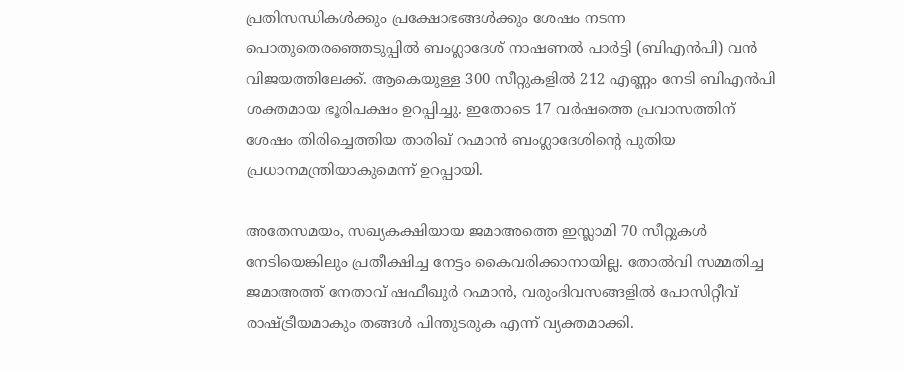പ്രതിസന്ധികൾക്കും പ്രക്ഷോഭങ്ങൾക്കും ശേഷം നടന്ന പൊതുതെരഞ്ഞെടുപ്പിൽ ബംഗ്ലാദേശ് നാഷണൽ പാർട്ടി (ബിഎൻപി) വൻ വിജയത്തിലേക്ക്. ആകെയുള്ള 300 സീറ്റുകളിൽ 212 എണ്ണം നേടി ബിഎൻപി ശക്തമായ ഭൂരിപക്ഷം ഉറപ്പിച്ചു. ഇതോടെ 17 വർഷത്തെ പ്രവാസത്തിന് ശേഷം തിരിച്ചെത്തിയ താരിഖ് റഹ്മാൻ ബംഗ്ലാദേശിന്റെ പുതിയ പ്രധാനമന്ത്രിയാകുമെന്ന് ഉറപ്പായി.

അതേസമയം, സഖ്യകക്ഷിയായ ജമാഅത്തെ ഇസ്ലാമി 70 സീറ്റുകൾ നേടിയെങ്കിലും പ്രതീക്ഷിച്ച നേട്ടം കൈവരിക്കാനായില്ല. തോൽവി സമ്മതിച്ച ജമാഅത്ത് നേതാവ് ഷഫീഖുർ റഹ്മാൻ, വരുംദിവസങ്ങളിൽ പോസിറ്റീവ് രാഷ്ട്രീയമാകും തങ്ങൾ പിന്തുടരുക എന്ന് വ്യക്തമാക്കി.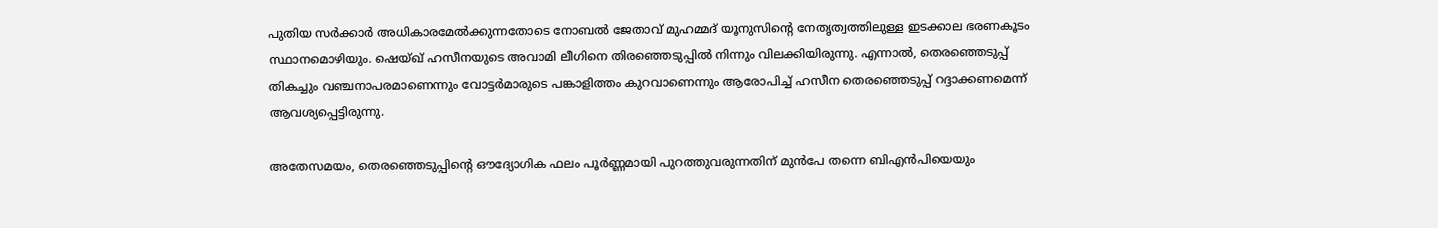പുതിയ സർക്കാർ അധികാരമേൽക്കുന്നതോടെ നോബൽ ജേതാവ് മുഹമ്മദ് യൂനുസിന്റെ നേതൃത്വത്തിലുള്ള ഇടക്കാല ഭരണകൂടം സ്ഥാനമൊഴിയും. ഷെയ്ഖ് ഹസീനയുടെ അവാമി ലീഗിനെ തിരഞ്ഞെടുപ്പിൽ നിന്നും വിലക്കിയിരുന്നു. എന്നാൽ, തെരഞ്ഞെടുപ്പ് തികച്ചും വഞ്ചനാപരമാണെന്നും വോട്ടർമാരുടെ പങ്കാളിത്തം കുറവാണെന്നും ആരോപിച്ച് ഹസീന തെരഞ്ഞെടുപ്പ് റദ്ദാക്കണമെന്ന് ആവശ്യപ്പെട്ടിരുന്നു.

അതേസമയം, തെരഞ്ഞെടുപ്പിന്റെ ഔദ്യോഗിക ഫലം പൂർണ്ണമായി പുറത്തുവരുന്നതിന് മുൻപേ തന്നെ ബിഎൻപിയെയും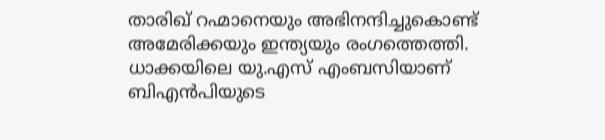താരിഖ് റഹ്മാനെയും അഭിനന്ദിച്ചുകൊണ്ട് അമേരിക്കയും ഇന്ത്യയും രംഗത്തെത്തി. ധാക്കയിലെ യു.എസ് എംബസിയാണ് ബിഎൻപിയുടെ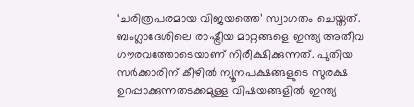‘ചരിത്രപരമായ വിജയത്തെ’ സ്വാഗതം ചെയ്തത്. ബംഗ്ലാദേശിലെ രാഷ്ട്രീയ മാറ്റങ്ങളെ ഇന്ത്യ അതീവ ഗൗരവത്തോടെയാണ് നിരീക്ഷിക്കുന്നത്. പുതിയ സർക്കാരിന് കീഴിൽ ന്യൂനപക്ഷങ്ങളുടെ സുരക്ഷ ഉറപ്പാക്കുന്നതടക്കമുള്ള വിഷയങ്ങളിൽ ഇന്ത്യ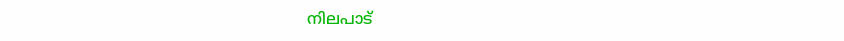നിലപാട്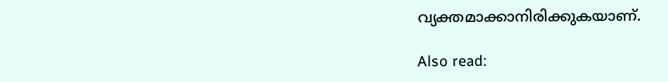വ്യക്തമാക്കാനിരിക്കുകയാണ്.

Also read: